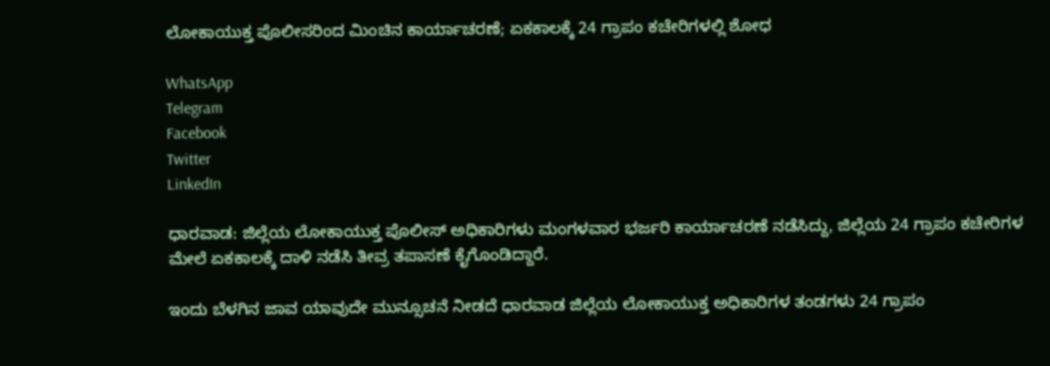ಲೋಕಾಯುಕ್ತ ಪೊಲೀಸರಿಂದ ಮಿಂಚಿನ ಕಾರ್ಯಾಚರಣೆ; ಏಕಕಾಲಕ್ಕೆ 24 ಗ್ರಾಪಂ ಕಚೇರಿಗಳಲ್ಲಿ ಶೋಧ

WhatsApp
Telegram
Facebook
Twitter
LinkedIn

ಧಾರವಾಡ: ಜಿಲ್ಲೆಯ ಲೋಕಾಯುಕ್ತ ಪೊಲೀಸ್ ಅಧಿಕಾರಿಗಳು ಮಂಗಳವಾರ ಭರ್ಜರಿ ಕಾರ್ಯಾಚರಣೆ ನಡೆಸಿದ್ದು, ಜಿಲ್ಲೆಯ 24 ಗ್ರಾಪಂ ಕಚೇರಿಗಳ ಮೇಲೆ ಏಕಕಾಲಕ್ಕೆ ದಾಳಿ ನಡೆಸಿ ತೀವ್ರ ತಪಾಸಣೆ ಕೈಗೊಂಡಿದ್ದಾರೆ.

ಇಂದು ಬೆಳಗಿನ ಜಾವ ಯಾವುದೇ ಮುನ್ಸೂಚನೆ ನೀಡದೆ ಧಾರವಾಡ ಜಿಲ್ಲೆಯ ಲೋಕಾಯುಕ್ತ ಅಧಿಕಾರಿಗಳ ತಂಡಗಳು 24 ಗ್ರಾಪಂ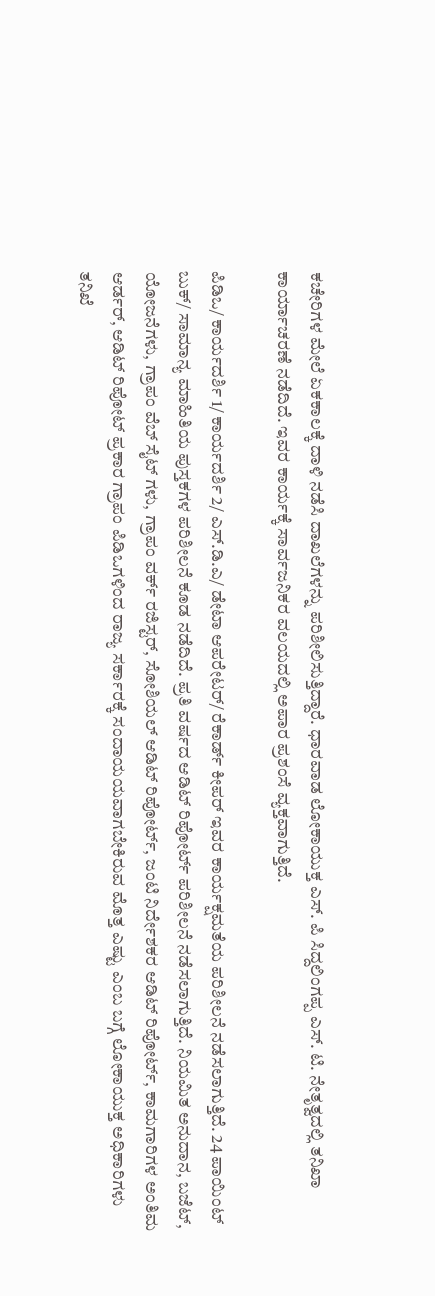ಕಚೇರಿಗಳ ಮೇಲೆ ಏಕಕಾಲಕ್ಕೆ ದಾಳಿ ನಡೆಸಿ ದಾಖಲೆಗಳನ್ನು ಪರಿಶೀಲಿಸುತ್ತಿದ್ದಾರೆ. ಧಾರವಾಡ ಲೋಕಾಯುಕ್ತ ಎಸ್. ಪಿ ಸಿದ್ದಲಿಂಗಪ್ಪ ಎಸ್. ಟಿ. ನೇತೃತ್ವದಲ್ಲಿ ತನಿಖಾ ಕಾರ್ಯಾಚರಣೆ ನಡೆದಿದೆ. ಇವರ ಕಾರ್ಯಕ್ಕೆ ಸಾರ್ವಜನಿಕರ ವಲಯದಲ್ಲಿ ಅಪಾರ ಪ್ರಶಂಸೆ ವ್ಯಕ್ತವಾಗುತ್ತಿದೆ.

ಪಿಡಿಒ/ ಕಾರ್ಯದರ್ಶಿ 1/ ಕಾರ್ಯದರ್ಶಿ 2/ ಎಸ್.ಡಿ.ಎ/ ಡೇಟಾ ಆಪರೇಟರ್/ ರೆಕಾರ್ಡ್ ಕೀಪರ್ ಇವರ ಕಾರ್ಯಕ್ಷಮತೆಯ ಪರಿಶೀಲನೆ ನಡೆಸಲಾಗುತ್ತಿದೆ. 24 ಪಾಯಿಂಟ್ ಬುಕ್/ ಸಾಮಾನ್ಯ ಮಾಹಿತಿಯ ಪುಸ್ತಕಗಳ ಪರಿಶೀಲನೆ ಕೂಡ ನಡೆದಿದೆ. ಪ್ರತಿ ವರ್ಷದ ಆಡಿಟ್ ರಿಪೋರ್ಟ್ ಪರಿಶೀಲನೆ ನಡೆಸಲಾಗುತ್ತಿದೆ. ನಿಯಮಿತ ಅನುದಾನ, ಬಜೆಟ್, ಯೋಜನೆಗಳು, ಗ್ರಾಪಂ ವೆಬ್ ಸೈಟ್ ಗಳು, ಗ್ರಾಪಂ ವರ್ಕ್ ರಜಿಸ್ಟರ್, ಸೋಶಿಯಲ್ ಆಡಿಟ್ ರಿಪೋರ್ಟ್, ಜಂಟಿ ನಿರ್ದೇಶಕರ ಆಡಿಟ್ ರಿಪೋರ್ಟ್, ಕಾಮಗಾರಿಗಳ ಅಂತಿಮ ಆರ್ಡರ್, ಆಡಿಟ್ ರಿಪೋಟ್ ಪ್ರಕಾರ ಗ್ರಾಪಂ ಪಿಡಿಒಗಳಿಂದ ರಾಜ್ಯ ಸರ್ಕಾರಕ್ಕೆ ಸಂದಾಯಯವಾಗಬೇಕಿರುವ ಮೊತ್ತ ಎಷ್ಟು ಎಂಬ ಬಗ್ಗೆ ಲೋಕಾಯುಕ್ತ ಅಧಿಕಾರಿಗಳು ತನಿಖೆ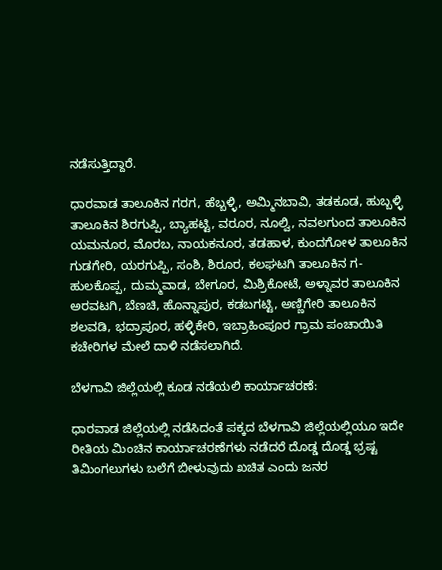ನಡೆಸುತ್ತಿದ್ದಾರೆ.

ಧಾರವಾಡ ತಾಲೂಕಿನ ಗರಗ, ಹೆಬ್ಬಳ್ಳಿ, ಅಮ್ಮಿನಬಾವಿ, ತಡಕೂಡ, ಹುಬ್ಬಳ್ಳಿ ತಾಲೂಕಿನ ಶಿರಗುಪ್ಪಿ, ಬ್ಯಾಹಟ್ಟಿ, ವರೂರ, ನೂಲ್ವಿ, ನವಲಗುಂದ ತಾಲೂಕಿನ ಯಮನೂರ, ಮೊರಬ, ನಾಯಕನೂರ, ತಡಹಾಳ, ಕುಂದಗೋಳ ತಾಲೂಕಿನ ಗುಡಗೇರಿ, ಯರಗುಪ್ಪಿ, ಸಂಶಿ, ಶಿರೂರ, ಕಲಘಟಗಿ ತಾಲೂಕಿನ ಗ-ಹುಲಕೊಪ್ಪ, ದುಮ್ಮವಾಡ, ಬೇಗೂರ, ಮಿಶ್ರಿಕೋಟೆ, ಅಳ್ನಾವರ ತಾಲೂಕಿನ ಅರವಟಗಿ, ಬೆಣಚಿ, ಹೊನ್ನಾಪುರ, ಕಡಬಗಟ್ಟಿ, ಅಣ್ಣಿಗೇರಿ ತಾಲೂಕಿನ ಶಲವಡಿ, ಭದ್ರಾಪೂರ, ಹಳ್ಳಿಕೇರಿ, ಇಬ್ರಾಹಿಂಪೂರ ಗ್ರಾಮ ಪಂಚಾಯಿತಿ ಕಚೇರಿಗಳ ಮೇಲೆ ದಾಳಿ ನಡೆಸಲಾಗಿದೆ.

ಬೆಳಗಾವಿ ಜಿಲ್ಲೆಯಲ್ಲಿ ಕೂಡ ನಡೆಯಲಿ ಕಾರ್ಯಾಚರಣೆ:

ಧಾರವಾಡ ಜಿಲ್ಲೆಯಲ್ಲಿ ನಡೆಸಿದಂತೆ ಪಕ್ಕದ ಬೆಳಗಾವಿ ಜಿಲ್ಲೆಯಲ್ಲಿಯೂ ಇದೇ ರೀತಿಯ ಮಿಂಚಿನ ಕಾರ್ಯಾಚರಣೆಗಳು ನಡೆದರೆ ದೊಡ್ಡ ದೊಡ್ಡ ಭ್ರಷ್ಟ ತಿಮಿಂಗಲುಗಳು ಬಲೆಗೆ ಬೀಳುವುದು ಖಚಿತ ಎಂದು ಜನರ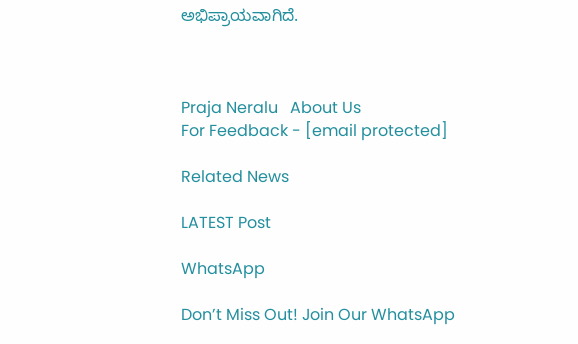ಅಭಿಪ್ರಾಯವಾಗಿದೆ.



Praja Neralu   About Us
For Feedback - [email protected]

Related News

LATEST Post

WhatsApp

Don’t Miss Out! Join Our WhatsApp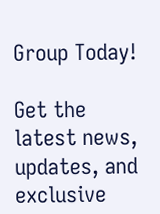Group Today!

Get the latest news, updates, and exclusive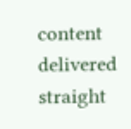content delivered straight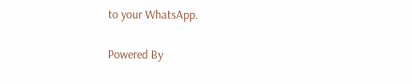to your WhatsApp.

Powered By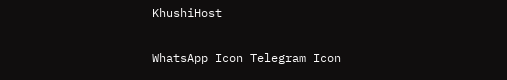KhushiHost

WhatsApp Icon Telegram Icon